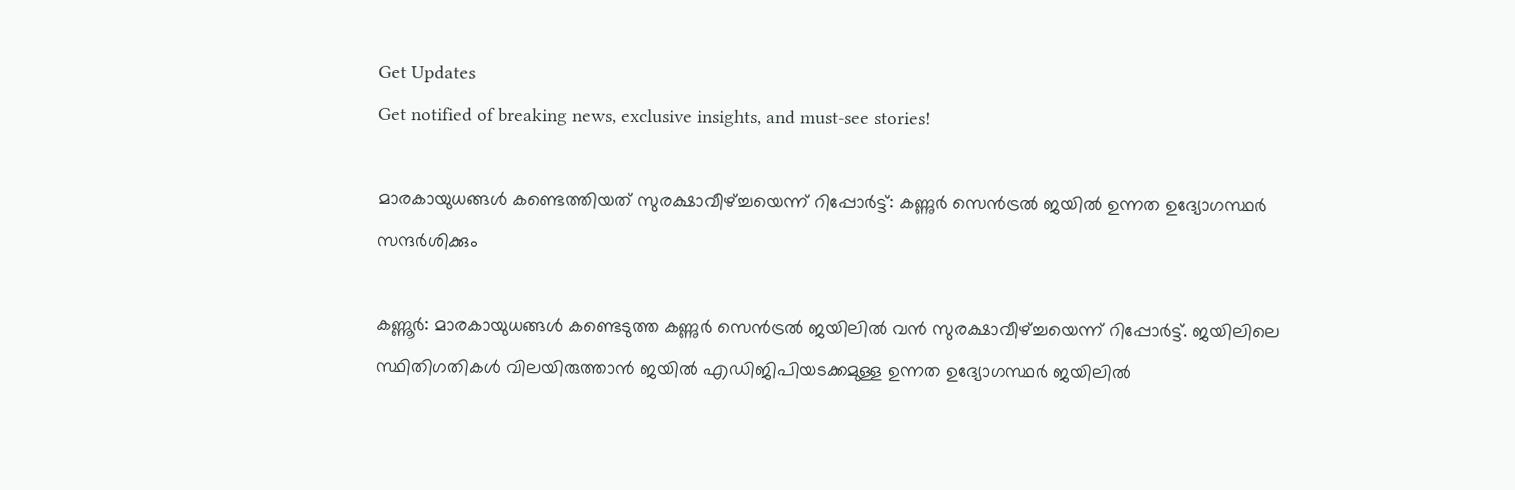Get Updates
Get notified of breaking news, exclusive insights, and must-see stories!

മാരകായുധങ്ങൾ കണ്ടെത്തിയത് സുരക്ഷാവീഴ്ച്ചയെന്ന് റിപ്പോർട്ട്: കണ്ണുർ സെൻട്രൽ ജയിൽ ഉന്നത ഉദ്യോഗസ്ഥർ സന്ദർശിക്കും

കണ്ണൂർ: മാരകായുധങ്ങൾ കണ്ടെടുത്ത കണ്ണുർ സെൻട്രൽ ജയിലിൽ വൻ സുരക്ഷാവീഴ്ച്ചയെന്ന് റിപ്പോർട്ട്. ജയിലിലെ സ്ഥിതിഗതികൾ വിലയിരുത്താൻ ജയിൽ എഡിജിപിയടക്കമുള്ള ഉന്നത ഉദ്യോഗസ്ഥർ ജയിലിൽ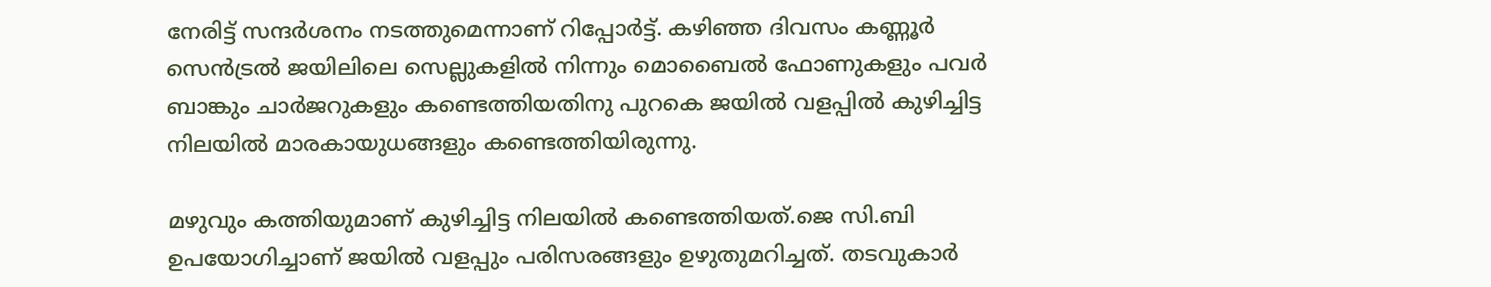നേരിട്ട് സന്ദർശനം നടത്തുമെന്നാണ് റിപ്പോർട്ട്. കഴിഞ്ഞ ദിവസം കണ്ണൂർ സെൻട്രൽ ജയിലിലെ സെല്ലുകളിൽ നിന്നും മൊബൈൽ ഫോണുകളും പവർ ബാങ്കും ചാർജറുകളും കണ്ടെത്തിയതിനു പുറകെ ജയിൽ വളപ്പിൽ കുഴിച്ചിട്ട നിലയിൽ മാരകായുധങ്ങളും കണ്ടെത്തിയിരുന്നു.

മഴുവും കത്തിയുമാണ് കുഴിച്ചിട്ട നിലയിൽ കണ്ടെത്തിയത്.ജെ സി.ബി ഉപയോഗിച്ചാണ് ജയിൽ വളപ്പും പരിസരങ്ങളും ഉഴുതുമറിച്ചത്. തടവുകാർ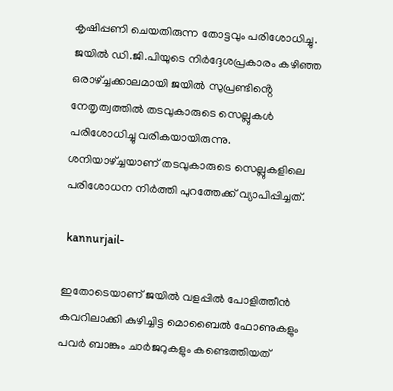കൃഷിപ്പണി ചെയതിരുന്ന തോട്ടവും പരിശോധിച്ചു. ജയിൽ ഡി.ജി.പിയുടെ നിർദ്ദേശപ്രകാരം കഴിഞ്ഞ ഒരാഴ്ച്ചക്കാലമായി ജയിൽ സുപ്രണ്ടിൻ്റെ നേതൃത്വത്തിൽ തടവുകാരുടെ സെല്ലുകൾ പരിശോധിച്ചു വരികയായിരുന്നു. ശനിയാഴ്ച്ചയാണ് തടവുകാരുടെ സെല്ലുകളിലെ പരിശോധന നിർത്തി പുറത്തേക്ക് വ്യാപിപ്പിച്ചത്.

 kannurjail-

ഇതോടെയാണ് ജയിൽ വളപ്പിൽ പോളിത്തീൻ കവറിലാക്കി കുഴിച്ചിട്ട മൊബൈൽ ഫോണുകളും പവർ ബാങ്കും ചാർജറുകളും കണ്ടെത്തിയത്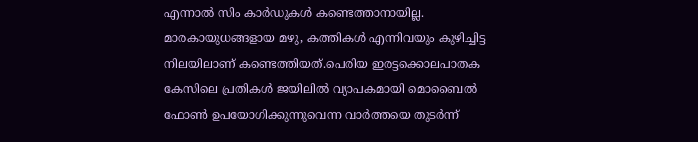എന്നാൽ സിം കാർഡുകൾ കണ്ടെത്താനായില്ല. മാരകായുധങ്ങളായ മഴു, കത്തികള്‍ എന്നിവയും കുഴിച്ചിട്ട നിലയിലാണ് കണ്ടെത്തിയത്.പെരിയ ഇരട്ടക്കൊലപാതക കേസിലെ പ്രതികൾ ജയിലില്‍ വ്യാപകമായി മൊബൈല്‍ ഫോണ്‍ ഉപയോഗിക്കുന്നുവെന്ന വാര്‍ത്തയെ തുടര്‍ന്ന്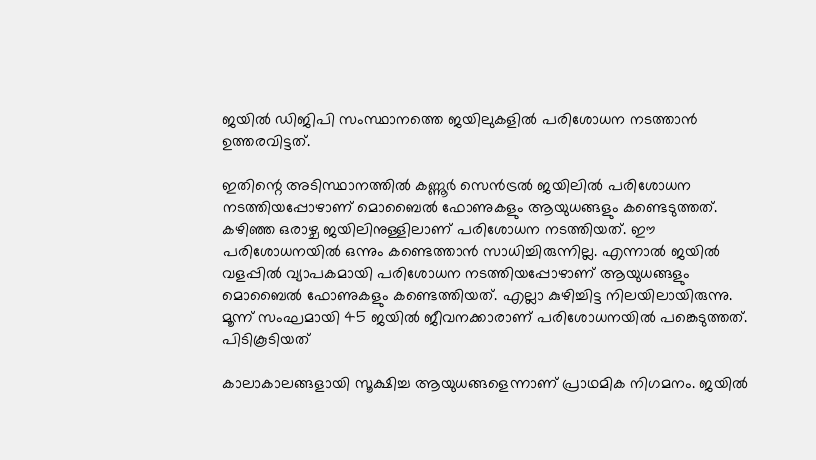ജയില്‍ ഡിജിപി സംസ്ഥാനത്തെ ജയിലുകളില്‍ പരിശോധന നടത്താന്‍ ഉത്തരവിട്ടത്.

ഇതിന്റെ അടിസ്ഥാനത്തില്‍ കണ്ണൂര്‍ സെന്‍ട്രല്‍ ജയിലില്‍ പരിശോധന നടത്തിയപ്പോഴാണ് മൊബൈല്‍ ഫോണുകളും ആയുധങ്ങളും കണ്ടെടുത്തത്. കഴിഞ്ഞ ഒരാഴ്ച ജയിലിനുള്ളിലാണ് പരിശോധന നടത്തിയത്. ഈ പരിശോധനയില്‍ ഒന്നും കണ്ടെത്താന്‍ സാധിച്ചിരുന്നില്ല. എന്നാല്‍ ജയില്‍ വളപ്പില്‍ വ്യാപകമായി പരിശോധന നടത്തിയപ്പോഴാണ് ആയുധങ്ങളും മൊബൈല്‍ ഫോണുകളും കണ്ടെത്തിയത്. എല്ലാ കുഴിച്ചിട്ട നിലയിലായിരുന്നു. മൂന്ന് സംഘമായി 45 ജയില്‍ ജീവനക്കാരാണ് പരിശോധനയില്‍ പങ്കെടുത്തത്. പിടികൂടിയത്

കാലാകാലങ്ങളായി സൂക്ഷിച്ച ആയുധങ്ങളെന്നാണ് പ്രാഥമിക നിഗമനം. ജയില്‍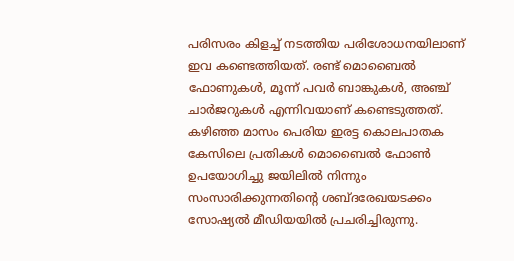പരിസരം കിളച്ച് നടത്തിയ പരിശോധനയിലാണ് ഇവ കണ്ടെത്തിയത്. രണ്ട് മൊബൈല്‍ ഫോണുകള്‍, മൂന്ന് പവര്‍ ബാങ്കുകള്‍, അഞ്ച് ചാര്‍ജറുകള്‍ എന്നിവയാണ് കണ്ടെടുത്തത്. കഴിഞ്ഞ മാസം പെരിയ ഇരട്ട കൊലപാതക കേസിലെ പ്രതികൾ മൊബൈൽ ഫോൺ ഉപയോഗിച്ചു ജയിലിൽ നിന്നും സംസാരിക്കുന്നതിൻ്റെ ശബ്ദരേഖയടക്കം സോഷ്യൽ മീഡിയയിൽ പ്രചരിച്ചിരുന്നു.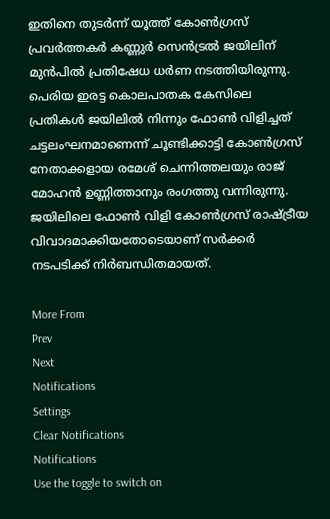ഇതിനെ തുടർന്ന് യൂത്ത് കോൺഗ്രസ് പ്രവർത്തകർ കണ്ണുർ സെൻട്രൽ ജയിലിന് മുൻപിൽ പ്രതിഷേധ ധർണ നടത്തിയിരുന്നു. പെരിയ ഇരട്ട കൊലപാതക കേസിലെ പ്രതികൾ ജയിലിൽ നിന്നും ഫോൺ വിളിച്ചത് ചട്ടലംഘനമാണെന്ന് ചൂണ്ടിക്കാട്ടി കോൺഗ്രസ് നേതാക്കളായ രമേശ് ചെന്നിത്തലയും രാജ് മോഹൻ ഉണ്ണിത്താനും രംഗത്തു വന്നിരുന്നു. ജയിലിലെ ഫോൺ വിളി കോൺഗ്രസ് രാഷ്ട്രീയ വിവാദമാക്കിയതോടെയാണ് സർക്കർ നടപടിക്ക് നിർബന്ധിതമായത്.

More From
Prev
Next
Notifications
Settings
Clear Notifications
Notifications
Use the toggle to switch on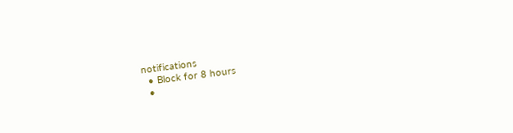notifications
  • Block for 8 hours
  •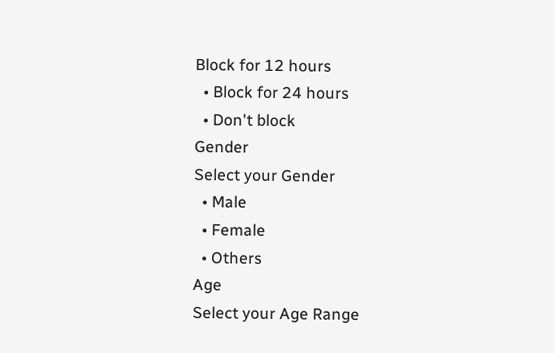Block for 12 hours
  • Block for 24 hours
  • Don't block
Gender
Select your Gender
  • Male
  • Female
  • Others
Age
Select your Age Range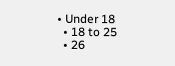• Under 18
  • 18 to 25
  • 26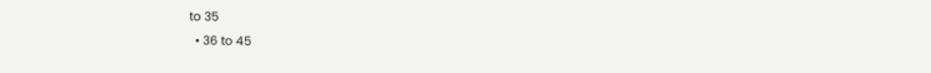to 35
  • 36 to 45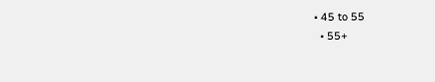• 45 to 55
  • 55+